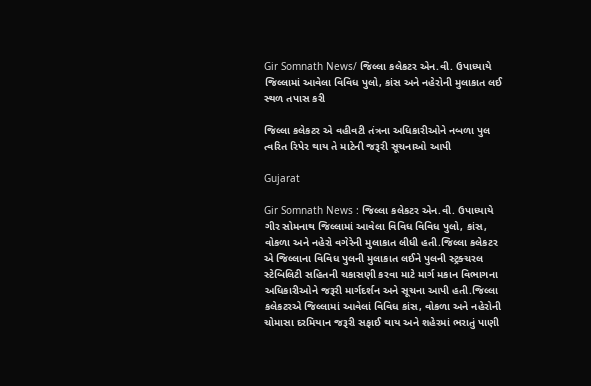Gir Somnath News/ જિલ્લા કલેકટર એન.વી. ઉપાધ્યાયે જિલ્લામાં આવેલા વિવિધ પુલો, કાંસ અને નહેરોની મુલાકાત લઈ સ્થળ તપાસ કરી

જિલ્લા કલેકટર એ વહીવટી તંત્રના અધિકારીઓને નબળા પુલ ત્વરિત રિપેર થાય તે માટેની જરૂરી સૂચનાઓ આપી

Gujarat

Gir Somnath News : જિલ્લા કલેકટર એન.વી. ઉપાધ્યાયે ગીર સોમનાથ જિલ્લામાં આવેલા વિવિધ વિવિધ પુલો, કાંસ, વોકળા અને નહેરો વગેરેની મુલાકાત લીધી હતી.જિલ્લા કલેકટર એ જિલ્લાના વિવિધ પુલની મુલાકાત લઈને પુલની સ્ટ્રક્ચરલ સ્ટેબિલિટી સહિતની ચકાસણી કરવા માટે માર્ગ મકાન વિભાગના અધિકારીઓને જરૂરી માર્ગદર્શન અને સૂચના આપી હતી.જિલ્લા કલેકટરએ જિલ્લામાં આવેલાં વિવિધ કાંસ, વોકળા અને નહેરોની ચોમાસા દરમિયાન જરૂરી સફાઈ થાય અને શહેરમાં ભરાતું પાણી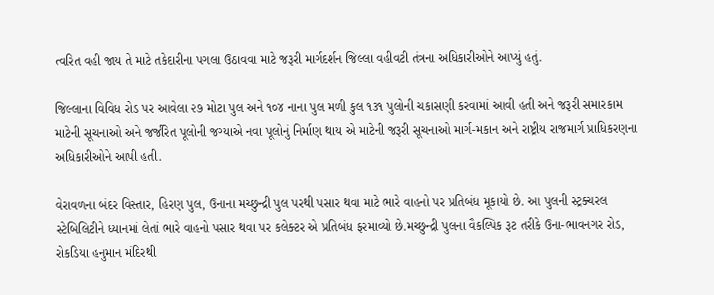ત્વરિત વહી જાય તે માટે તકેદારીના પગલા ઉઠાવવા માટે જરૂરી માર્ગદર્શન જિલ્લા વહીવટી તંત્રના અધિકારીઓને આપ્યું હતું.

જિલ્લાના વિવિધ રોડ પર આવેલા ૨૭ મોટા પુલ અને ૧૦૪ નાના પુલ મળી કુલ ૧૩૧ પુલોની ચકાસણી કરવામાં આવી હતી અને જરૂરી સમારકામ માટેની સૂચનાઓ અને જર્જરિત પૂલોની જગ્યાએ નવા પૂલોનું નિર્માણ થાય એ માટેની જરૂરી સૂચનાઓ માર્ગ-મકાન અને રાષ્ટ્રીય રાજમાર્ગ પ્રાધિકરણના અધિકારીઓને આપી હતી.

વેરાવળના બંદર વિસ્તાર, હિરણ પુલ, ઉનાના મચ્છુન્દ્રી પુલ પરથી પસાર થવા માટે ભારે વાહનો પર પ્રતિબંધ મૂકાયો છે. આ પુલની સ્ટ્રક્ચરલ સ્ટેબિલિટીને ધ્યાનમાં લેતાં ભારે વાહનો પસાર થવા પર કલેક્ટર એ પ્રતિબંધ ફરમાવ્યો છે.મચ્છુન્દ્રી પુલના વૈકલ્પિક રૂટ તરીકે ઉના-ભાવનગર રોડ, રોકડિયા હનુમાન મંદિરથી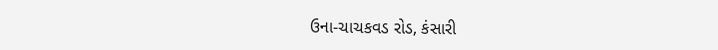ઉના-ચાચકવડ રોડ, કંસારી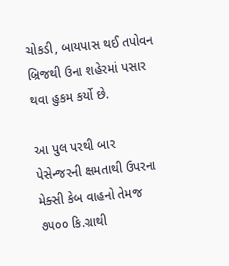ચોકડી, બાયપાસ થઈ તપોવન બ્રિજથી ઉના શહેરમાં પસાર થવા હુકમ કર્યો છે.

આ પુલ પરથી બાર પેસેન્જરની ક્ષમતાથી ઉપરના મેક્સી કેબ વાહનો તેમજ ૭૫૦૦ કિ.ગ્રાથી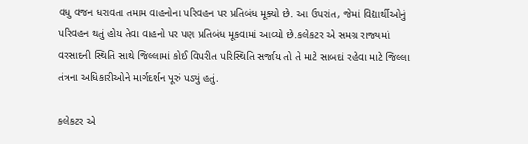વધુ વજન ધરાવતા તમામ વાહનોના પરિવહન પર પ્રતિબંધ મૂક્યો છે. આ ઉપરાંત, જેમાં વિદ્યાર્થીઓનું પરિવહન થતું હોય તેવા વાહનો પર પણ પ્રતિબંધ મૂકવામાં આવ્યો છે.કલેકટર એ સમગ્ર રાજ્યમાં વરસાદની સ્થિતિ સાથે જિલ્લામાં કોઈ વિપરીત પરિસ્થિતિ સર્જાય તો તે માટે સાબદાં રહેવા માટે જિલ્લા તંત્રના અધિકારીઓને માર્ગદર્શન પૂરું પડ્યું હતું.

કલેકટર એ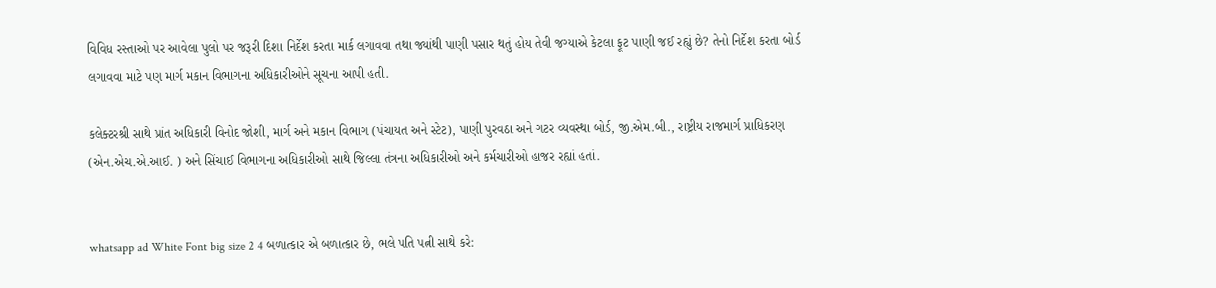વિવિધ રસ્તાઓ પર આવેલા પુલો પર જરૂરી દિશા નિર્દેશ કરતા માર્ક લગાવવા તથા જ્યાંથી પાણી પસાર થતું હોય તેવી જગ્યાએ કેટલા ફૂટ પાણી જઈ રહ્યું છે? તેનો નિર્દેશ કરતા બોર્ડ લગાવવા માટે પણ માર્ગ મકાન વિભાગના અધિકારીઓને સૂચના આપી હતી.

કલેક્ટરશ્રી સાથે પ્રાંત અધિકારી વિનોદ જોશી, માર્ગ અને મકાન વિભાગ (પંચાયત અને સ્ટેટ), પાણી પુરવઠા અને ગટર વ્યવસ્થા બોર્ડ, જી.એમ.બી., રાષ્ટ્રીય રાજમાર્ગ પ્રાધિકરણ (એન.એચ.એ.આઈ. ) અને સિંચાઈ વિભાગના અધિકારીઓ સાથે જિલ્લા તંત્રના અધિકારીઓ અને કર્મચારીઓ હાજર રહ્યાં હતાં.


whatsapp ad White Font big size 2 4 બળાત્કાર એ બળાત્કાર છે, ભલે પતિ પત્ની સાથે કરે: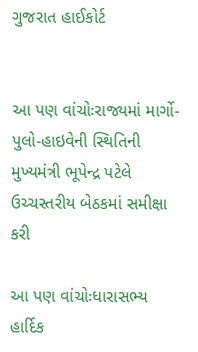ગુજરાત હાઈકોર્ટ


આ પણ વાંચોઃરાજ્યમાં માર્ગો-પુલો-હાઇવેની સ્થિતિની મુખ્યમંત્રી ભૂપેન્દ્ર પટેલે ઉચ્ચસ્તરીય બેઠકમાં સમીક્ષા કરી

આ પણ વાંચોઃધારાસભ્ય હાર્દિક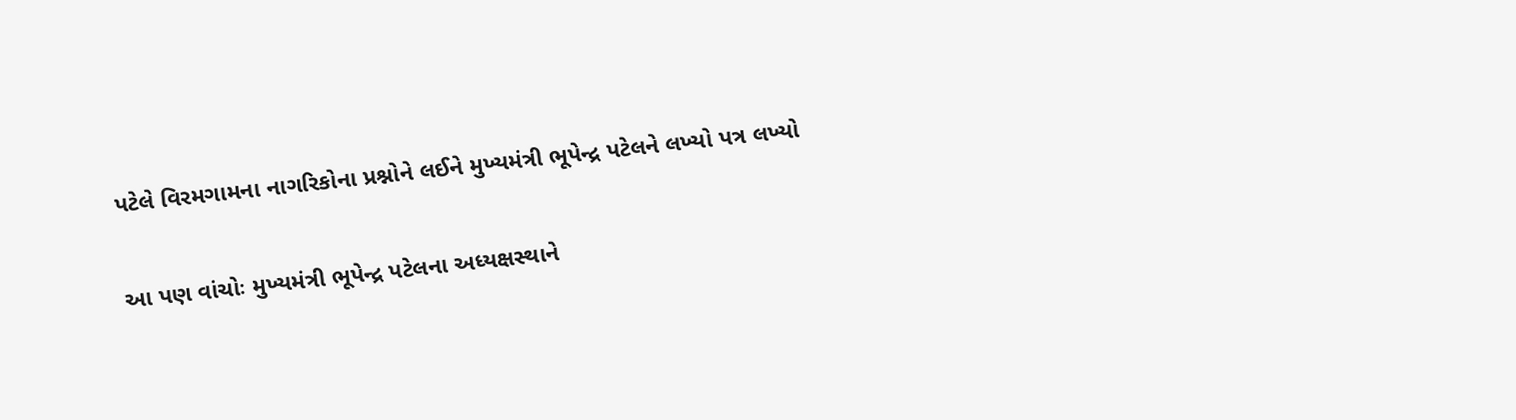પટેલે વિરમગામના નાગરિકોના પ્રશ્નોને લઈને મુખ્યમંત્રી ભૂપેન્દ્ર પટેલને લખ્યો પત્ર લખ્યો

આ પણ વાંચોઃ મુખ્યમંત્રી ભૂપેન્દ્ર પટેલના અધ્યક્ષસ્થાને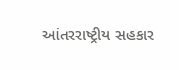આંતરરાષ્ટ્રીય સહકાર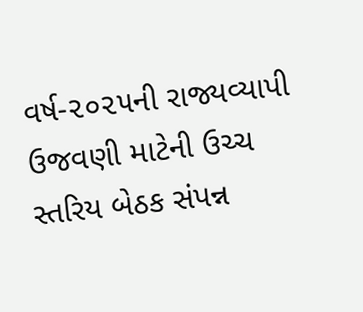વર્ષ-૨૦૨૫ની રાજ્યવ્યાપી ઉજવણી માટેની ઉચ્ચ સ્તરિય બેઠક સંપન્ન